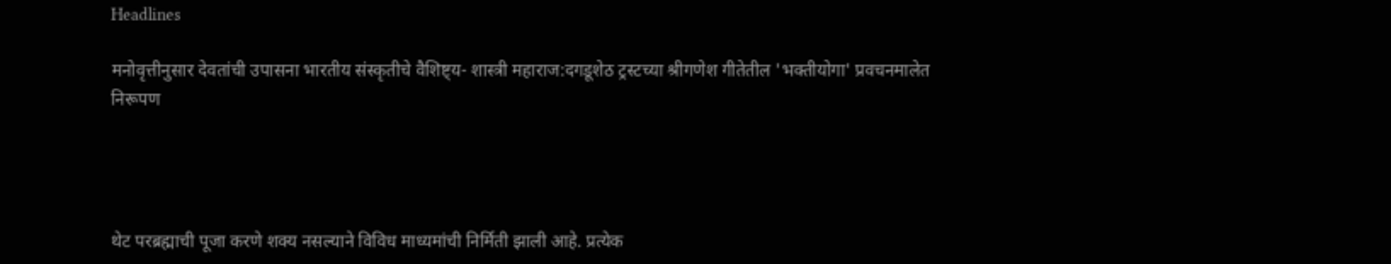Headlines

मनोवृत्तीनुसार देवतांची उपासना भारतीय संस्कृतीचे वैशिष्ट्य- शास्त्री महाराज:दगडूशेठ ट्रस्टच्या श्रीगणेश गीतेतील 'भक्तीयोगा' प्रवचनमालेत निरूपण




थेट परब्रह्माची पूजा करणे शक्य नसल्याने विविध माध्यमांची निर्मिती झाली आहे. प्रत्येक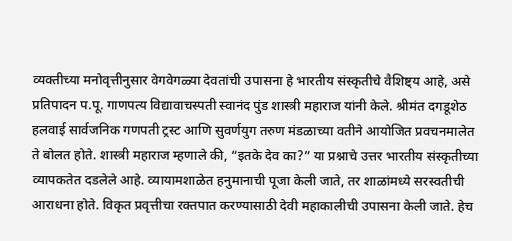व्यक्तीच्या मनोवृत्तीनुसार वेगवेगळ्या देवतांची उपासना हे भारतीय संस्कृतीचे वैशिष्ट्य आहे, असे प्रतिपादन प.पू. गाणपत्य विद्यावाचस्पती स्वानंद पुंड शास्त्री महाराज यांनी केले. श्रीमंत दगडूशेठ हलवाई सार्वजनिक गणपती ट्रस्ट आणि सुवर्णयुग तरुण मंडळाच्या वतीने आयोजित प्रवचनमालेत ते बोलत होते. शास्त्री महाराज म्हणाले की, “इतके देव का?” या प्रश्नाचे उत्तर भारतीय संस्कृतीच्या व्यापकतेत दडलेले आहे. व्यायामशाळेत हनुमानाची पूजा केली जाते, तर शाळांमध्ये सरस्वतीची आराधना होते. विकृत प्रवृत्तीचा रक्तपात करण्यासाठी देवी महाकालीची उपासना केली जाते. हेच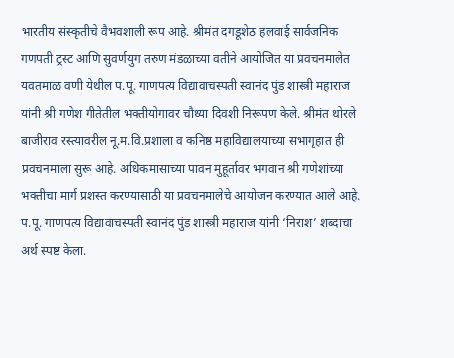भारतीय संस्कृतीचे वैभवशाली रूप आहे. श्रीमंत दगडूशेठ हलवाई सार्वजनिक गणपती ट्रस्ट आणि सुवर्णयुग तरुण मंडळाच्या वतीने आयोजित या प्रवचनमालेत यवतमाळ वणी येथील प.पू. गाणपत्य विद्यावाचस्पती स्वानंद पुंड शास्त्री महाराज यांनी श्री गणेश गीतेतील भक्तीयोगावर चौथ्या दिवशी निरूपण केले. श्रीमंत थोरले बाजीराव रस्त्यावरील नू.म.वि.प्रशाला व कनिष्ठ महाविद्यालयाच्या सभागृहात ही प्रवचनमाला सुरू आहे. अधिकमासाच्या पावन मुहूर्तावर भगवान श्री गणेशांच्या भक्तीचा मार्ग प्रशस्त करण्यासाठी या प्रवचनमालेचे आयोजन करण्यात आले आहे. प.पू. गाणपत्य विद्यावाचस्पती स्वानंद पुंड शास्त्री महाराज यांनी ‘निराश’ शब्दाचा अर्थ स्पष्ट केला.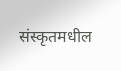संस्कृतमधील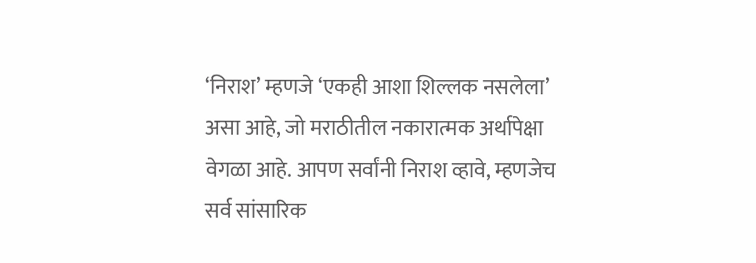‘निराश’ म्हणजे ‘एकही आशा शिल्लक नसलेला’ असा आहे, जो मराठीतील नकारात्मक अर्थापेक्षा वेगळा आहे. आपण सर्वांनी निराश व्हावे, म्हणजेच सर्व सांसारिक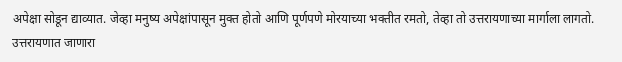अपेक्षा सोडून द्याव्यात. जेव्हा मनुष्य अपेक्षांपासून मुक्त होतो आणि पूर्णपणे मोरयाच्या भक्तीत रमतो, तेव्हा तो उत्तरायणाच्या मार्गाला लागतो. उत्तरायणात जाणारा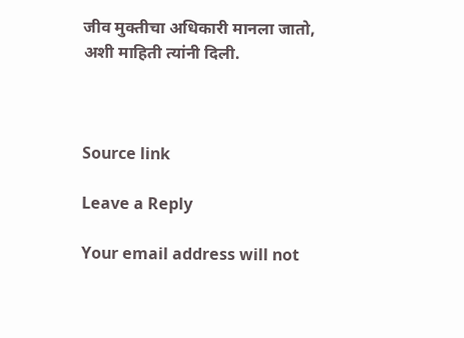जीव मुक्तीचा अधिकारी मानला जातो, अशी माहिती त्यांनी दिली.



Source link

Leave a Reply

Your email address will not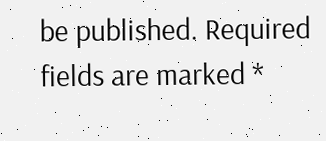be published. Required fields are marked *